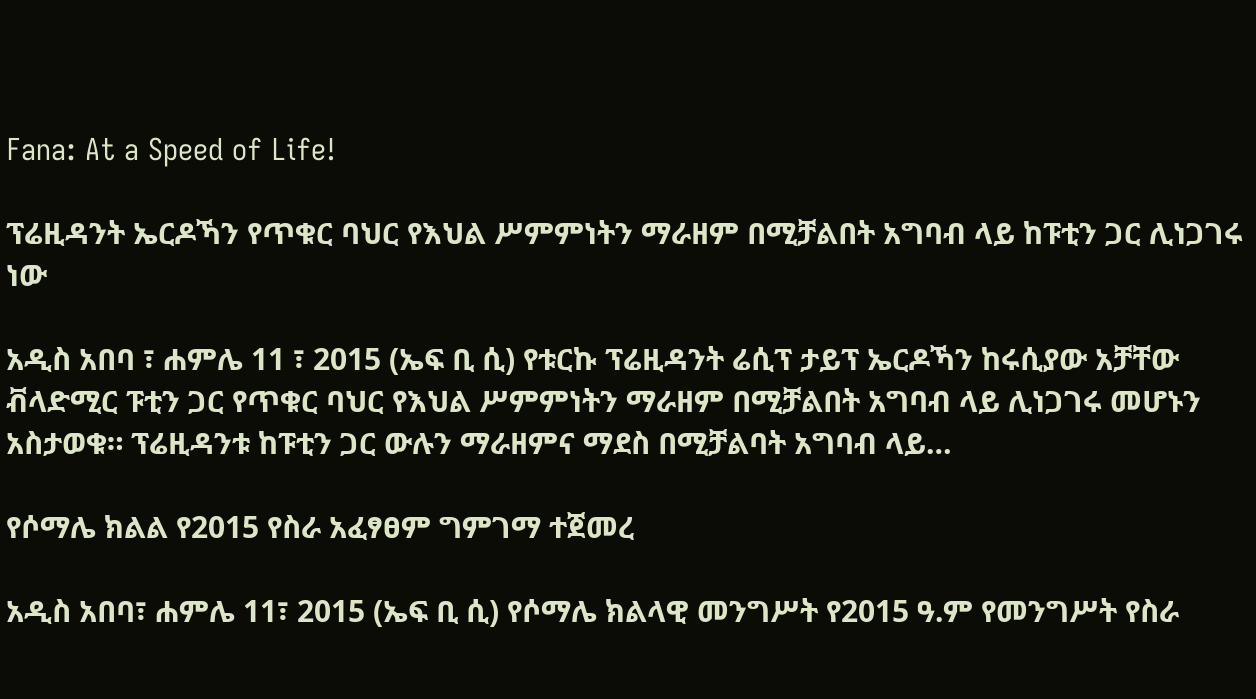Fana: At a Speed of Life!

ፕሬዚዳንት ኤርዶኻን የጥቁር ባህር የእህል ሥምምነትን ማራዘም በሚቻልበት አግባብ ላይ ከፑቲን ጋር ሊነጋገሩ ነው

አዲስ አበባ ፣ ሐምሌ 11 ፣ 2015 (ኤፍ ቢ ሲ) የቱርኩ ፕሬዚዳንት ሬሲፕ ታይፕ ኤርዶኻን ከሩሲያው አቻቸው ቭላድሚር ፑቲን ጋር የጥቁር ባህር የእህል ሥምምነትን ማራዘም በሚቻልበት አግባብ ላይ ሊነጋገሩ መሆኑን አስታወቁ። ፕሬዚዳንቱ ከፑቲን ጋር ውሉን ማራዘምና ማደስ በሚቻልባት አግባብ ላይ…

የሶማሌ ክልል የ2015 የስራ አፈፃፀም ግምገማ ተጀመረ

አዲስ አበባ፣ ሐምሌ 11፣ 2015 (ኤፍ ቢ ሲ) የሶማሌ ክልላዊ መንግሥት የ2015 ዓ.ም የመንግሥት የስራ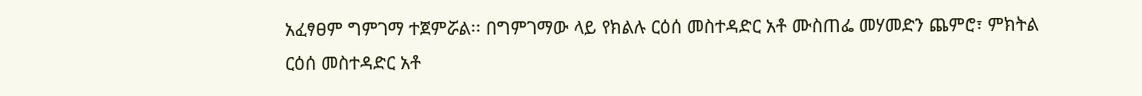አፈፃፀም ግምገማ ተጀምሯል፡፡ በግምገማው ላይ የክልሉ ርዕሰ መስተዳድር አቶ ሙስጠፌ መሃመድን ጨምሮ፣ ምክትል ርዕሰ መስተዳድር አቶ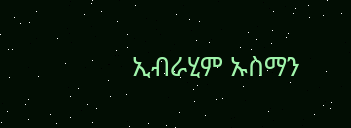ኢብራሂም ኡስማን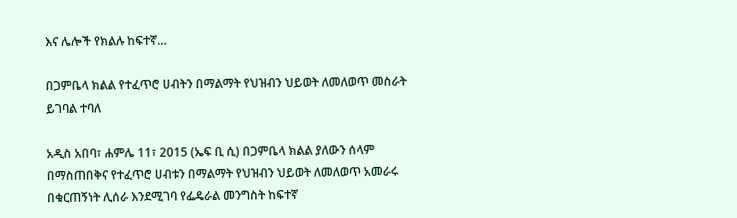እና ሌሎች የክልሉ ከፍተኛ…

በጋምቤላ ክልል የተፈጥሮ ሀብትን በማልማት የህዝብን ህይወት ለመለወጥ መስራት ይገባል ተባለ

አዲስ አበባ፣ ሐምሌ 11፣ 2015 (ኤፍ ቢ ሲ) በጋምቤላ ክልል ያለውን ሰላም በማስጠበቅና የተፈጥሮ ሀብቱን በማልማት የህዝብን ህይወት ለመለወጥ አመራሩ በቁርጠኝነት ሊሰራ እንደሚገባ የፌዴራል መንግስት ከፍተኛ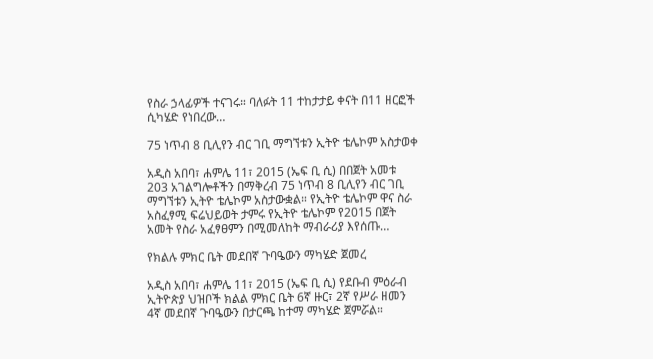የስራ ኃላፊዎች ተናገሩ። ባለፉት 11 ተከታታይ ቀናት በ11 ዘርፎች ሲካሄድ የነበረው…

75 ነጥብ 8 ቢሊየን ብር ገቢ ማግኘቱን ኢትዮ ቴሌኮም አስታወቀ

አዲስ አበባ፣ ሐምሌ 11፣ 2015 (ኤፍ ቢ ሲ) በበጀት አመቱ 203 አገልግሎቶችን በማቅረብ 75 ነጥብ 8 ቢሊየን ብር ገቢ ማግኘቱን ኢትዮ ቴሌኮም አስታውቋል። የኢትዮ ቴሌኮም ዋና ስራ አስፈፃሚ ፍሬህይወት ታምሩ የኢትዮ ቴሌኮም የ2015 በጀት አመት የስራ አፈፃፀምን በሚመለከት ማብራሪያ እየሰጡ…

የክልሉ ምክር ቤት መደበኛ ጉባዔውን ማካሄድ ጀመረ

አዲስ አበባ፣ ሐምሌ 11፣ 2015 (ኤፍ ቢ ሲ) የደቡብ ምዕራብ ኢትዮጵያ ህዝቦች ክልል ምክር ቤት 6ኛ ዙር፣ 2ኛ የሥራ ዘመን 4ኛ መደበኛ ጉባዔውን በታርጫ ከተማ ማካሄድ ጀምሯል።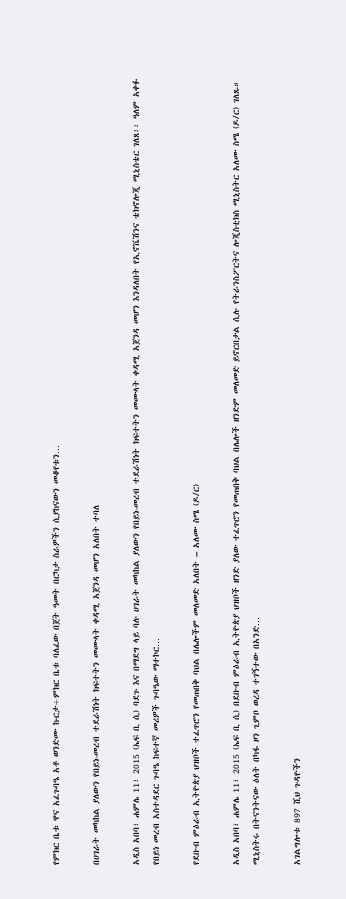የምክር ቤቱ ዋና አፈጉባዔ አቶ ወንድሙ ኩርታ÷ምክር ቤቱ ባለፈው በጀት ዓመት በርካታ ስራዎችን ሲያከናውን መቆየቱን…

በሀገራት መካከል ያለውን የበይነ-መረብ ተደራሽነት ክፍተትን መሙላት ቀዳሚ አጀንዳ መሆን አለበት ተባለ

አዲስ አበባ፣ ሐምሌ 11፣ 2015 (ኤፍ ቢ ሲ) ባደጉ እና በማደግ ላይ ባሉ ሀገራት መካከል ያለውን የበይነ-መረብ ተደራሽነት ክፍተትን መሙላት ቀዳሚ አጀንዳ መሆን እንዳለበት የኢኖቬሽንና ቴክኖሎጂ ሚኒስቴር ገለጸ፡፡ ዓለም አቀፉ የበይነ መረብ አስተዳደር ጉባዔ ከፍተኛ መሪዎች ጉባዔው ማተኮር…

የደቡብ ምዕራብ ኢትዮጵያ ህዝቦች ተፈጥሮን የመጠበቅ ባህል በሌሎችም መለመድ አለበት – አለሙ ስሜ (ዶ/ር)

አዲስ አበባ፣ ሐምሌ 11፣ 2015 (ኤፍ ቢ ሲ) በደቡብ ምዕራብ ኢትዮጵያ ህዝቦች ዘንድ ያለው ተፈጥሮን የመጠበቅ ባህል በሌሎች ዘንድም መለመድ ይኖርበታል ሲሉ የትራንስፖርትና ሎጂስቲክስ ሚኒስትር አለሙ ስሜ (ዶ/ር) ገለጹ። ሚኒስትሩ በትናንትናው ዕለት በካፋ ዞን ጊምቦ ወረዳ ተገኝተው በአንድ…

አገልግሎቱ 897 ሺህ ጉዳዮችን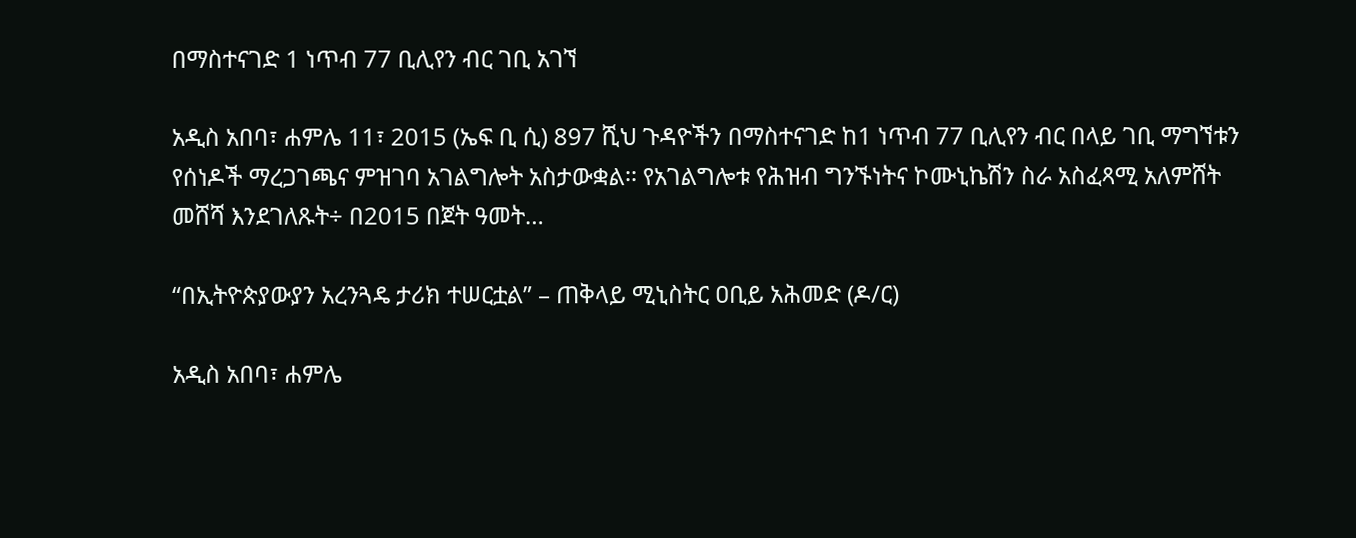በማስተናገድ 1 ነጥብ 77 ቢሊየን ብር ገቢ አገኘ

አዲስ አበባ፣ ሐምሌ 11፣ 2015 (ኤፍ ቢ ሲ) 897 ሺህ ጉዳዮችን በማስተናገድ ከ1 ነጥብ 77 ቢሊየን ብር በላይ ገቢ ማግኘቱን የሰነዶች ማረጋገጫና ምዝገባ አገልግሎት አስታውቋል፡፡ የአገልግሎቱ የሕዝብ ግንኙነትና ኮሙኒኬሽን ስራ አስፈጻሚ አለምሸት መሸሻ እንደገለጹት÷ በ2015 በጀት ዓመት…

“በኢትዮጵያውያን አረንጓዴ ታሪክ ተሠርቷል” – ጠቅላይ ሚኒስትር ዐቢይ አሕመድ (ዶ/ር)

አዲስ አበባ፣ ሐምሌ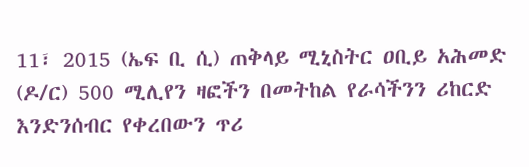11፣ 2015 (ኤፍ ቢ ሲ) ጠቅላይ ሚኒስትር ዐቢይ አሕመድ (ዶ/ር) 500 ሚሊየን ዛፎችን በመትከል የራሳችንን ሪከርድ እንድንሰብር የቀረበውን ጥሪ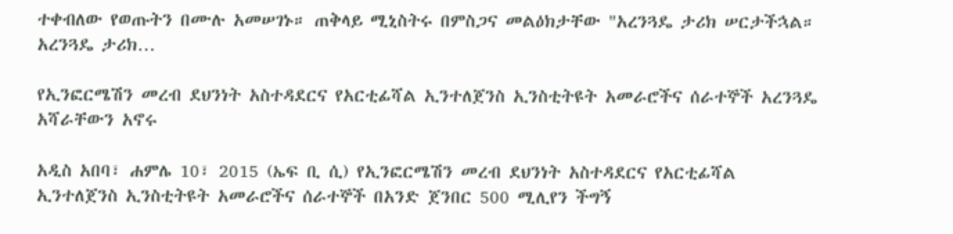ተቀብለው የወጡትን በሙሉ አመሠገኑ። ጠቅላይ ሚኒስትሩ በምስጋና መልዕክታቸው "አረንጓዴ ታሪክ ሠርታችኋል። አረንጓዴ ታሪክ…

የኢንፎርሜሽን መረብ ደህንነት አስተዳደርና የአርቲፊሻል ኢንተለጀንስ ኢንስቲትዩት አመራሮችና ሰራተኞች አረንጓዴ አሻራቸውን አኖሩ

አዲስ አበባ፣ ሐምሌ 10፣ 2015 (ኤፍ ቢ ሲ) የኢንፎርሜሽን መረብ ደህንነት አስተዳደርና የአርቲፊሻል ኢንተለጀንስ ኢንስቲትዩት አመራሮችና ሰራተኞች በአንድ ጀንበር 500 ሚሊየን ችግኝ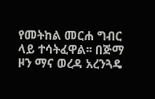የመትከል መርሐ ግብር ላይ ተሳትፈዋል፡፡ በጅማ ዞን ማና ወረዳ አረንጓዴ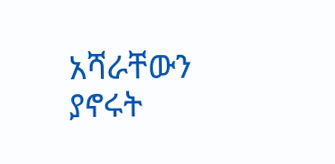አሻራቸውን ያኖሩት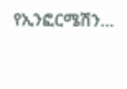የኢንፎርሜሽን…